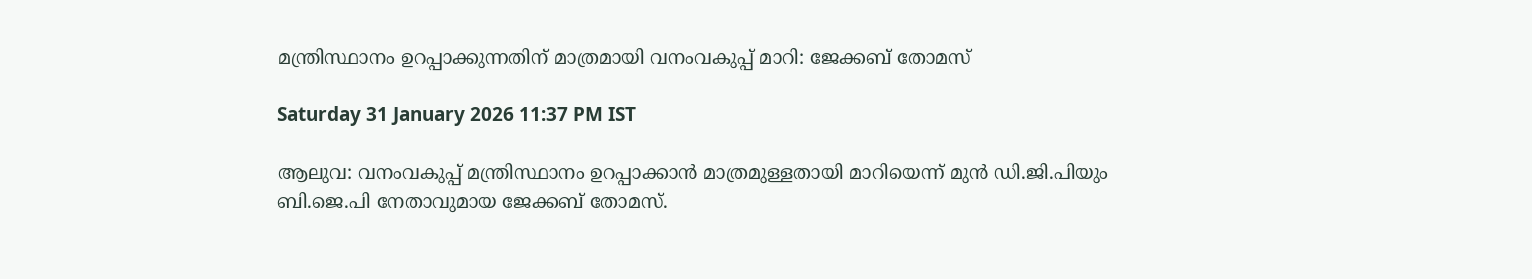മന്ത്രിസ്ഥാനം ഉറപ്പാക്കുന്നതിന് മാത്രമായി വനംവകുപ്പ് മാറി: ജേക്കബ് തോമസ്

Saturday 31 January 2026 11:37 PM IST

ആലുവ: വനംവകുപ്പ് മന്ത്രിസ്ഥാനം ഉറപ്പാക്കാൻ മാത്രമുള്ളതായി മാറിയെന്ന് മുൻ ഡി.ജി.പിയും ബി.ജെ.പി നേതാവുമായ ജേക്കബ് തോമസ്.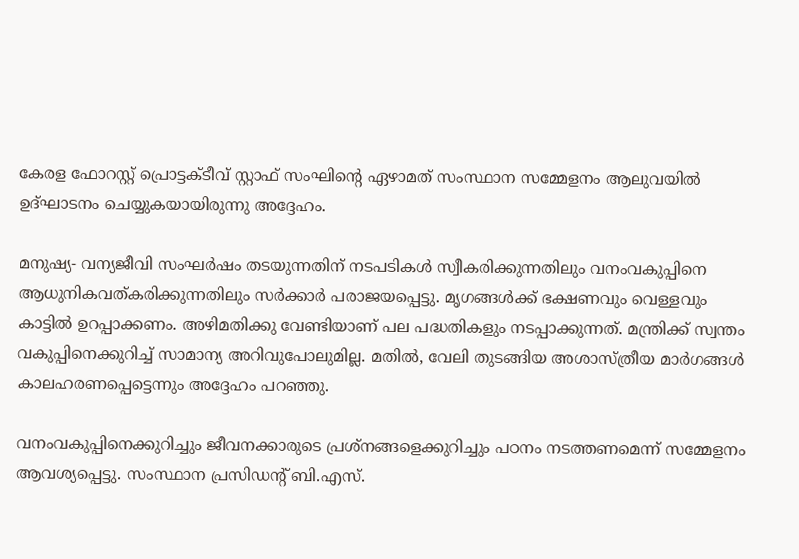കേരള ഫോറസ്റ്റ് പ്രൊട്ടക്ടീവ് സ്റ്റാഫ് സംഘിന്റെ ഏഴാമത് സംസ്ഥാന സമ്മേളനം ആലുവയിൽ ഉദ്ഘാടനം ചെയ്യുകയായിരുന്നു അദ്ദേഹം.

മനുഷ്യ- വന്യജീവി സംഘർഷം തടയുന്നതിന് നടപടികൾ സ്വീകരിക്കുന്നതിലും വനംവകുപ്പിനെ ആധുനികവത്കരിക്കുന്നതിലും സർക്കാർ പരാജയപ്പെട്ടു. മൃഗങ്ങൾക്ക് ഭക്ഷണവും വെള്ളവും കാട്ടിൽ ഉറപ്പാക്കണം. അഴിമതിക്കു വേണ്ടിയാണ് പല പദ്ധതികളും നടപ്പാക്കുന്നത്. മന്ത്രിക്ക് സ്വന്തം വകുപ്പിനെക്കുറിച്ച് സാമാന്യ അറിവുപോലുമില്ല. മതിൽ, വേലി തുടങ്ങിയ അശാസ്ത്രീയ മാർഗങ്ങൾ കാലഹരണപ്പെട്ടെന്നും അദ്ദേഹം പറഞ്ഞു.

വനംവകുപ്പിനെക്കുറിച്ചും ജീവനക്കാരുടെ പ്രശ്നങ്ങളെക്കുറിച്ചും പഠനം നടത്തണമെന്ന് സമ്മേളനം ആവശ്യപ്പെട്ടു. സംസ്ഥാന പ്രസിഡന്റ് ബി.എസ്.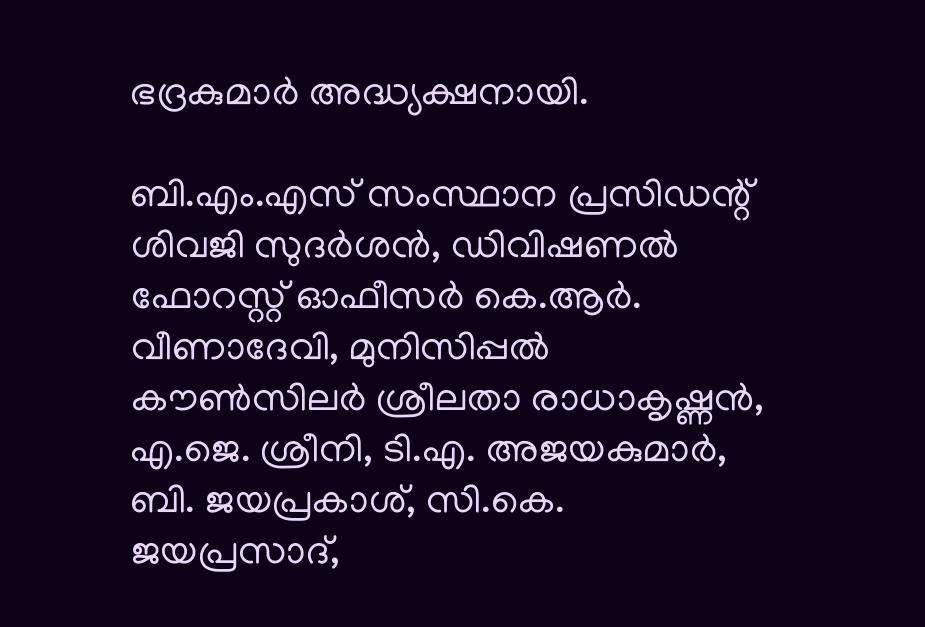ഭദ്രകുമാർ അദ്ധ്യക്ഷനായി.

ബി.എം.എസ് സംസ്ഥാന പ്രസിഡന്റ് ശിവജി സുദർശൻ, ഡിവിഷണൽ ഫോറസ്റ്റ് ഓഫീസർ കെ.ആർ. വീണാദേവി, മുനിസിപ്പൽ കൗൺസിലർ ശ്രീലതാ രാധാകൃഷ്ണൻ, എ.ജെ. ശ്രീനി, ടി.എ. അജയകുമാർ, ബി. ജയപ്രകാശ്, സി.കെ. ജയപ്രസാദ്,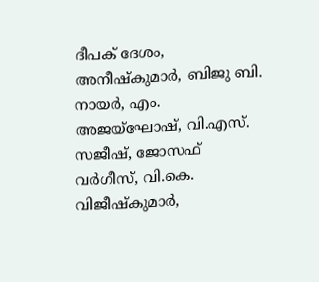ദീപക് ദേശം, അനീഷ്‌കുമാർ, ബിജു ബി. നായർ, എം. അജയ്ഘോഷ്, വി.എസ്. സജീഷ്, ജോസഫ് വർഗീസ്, വി.കെ. വിജീഷ്‌കുമാർ,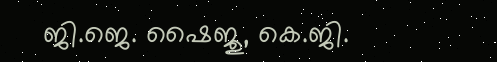ജി.ജെ. ഷൈജു, കെ.ജി.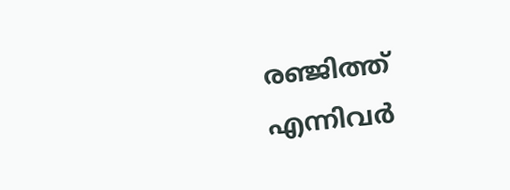രഞ്ജിത്ത് എന്നിവർ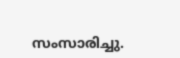സംസാരിച്ചു.